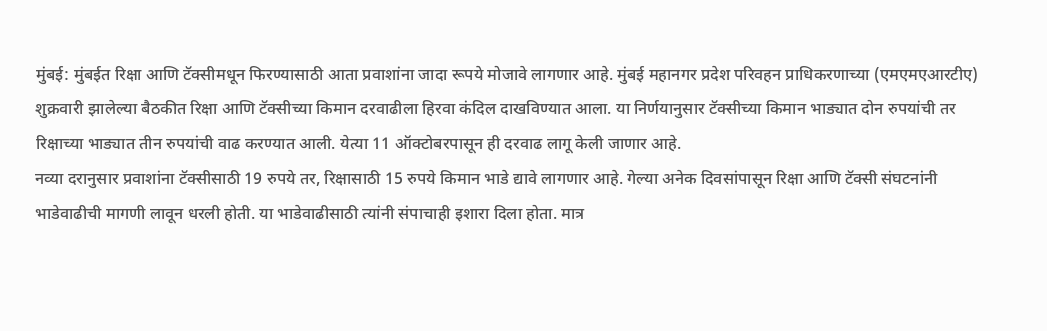मुंबई: मुंबईत रिक्षा आणि टॅक्सीमधून फिरण्यासाठी आता प्रवाशांना जादा रूपये मोजावे लागणार आहे. मुंबई महानगर प्रदेश परिवहन प्राधिकरणाच्या (एमएमएआरटीए) शुक्रवारी झालेल्या बैठकीत रिक्षा आणि टॅक्सीच्या किमान दरवाढीला हिरवा कंदिल दाखविण्यात आला. या निर्णयानुसार टॅक्सीच्या किमान भाड्यात दोन रुपयांची तर रिक्षाच्या भाड्यात तीन रुपयांची वाढ करण्यात आली. येत्या 11 ऑक्टोबरपासून ही दरवाढ लागू केली जाणार आहे.
नव्या दरानुसार प्रवाशांना टॅक्सीसाठी 19 रुपये तर, रिक्षासाठी 15 रुपये किमान भाडे द्यावे लागणार आहे. गेल्या अनेक दिवसांपासून रिक्षा आणि टॅक्सी संघटनांनी भाडेवाढीची मागणी लावून धरली होती. या भाडेवाढीसाठी त्यांनी संपाचाही इशारा दिला होता. मात्र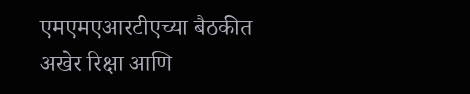एमएमएआरटीएच्या बैठकीत अखेर रिक्षा आणि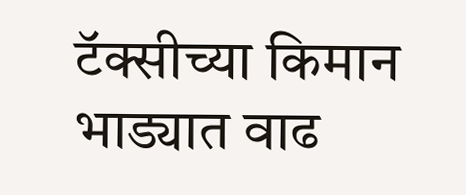टॅक्सीच्या किमान भाड्यात वाढ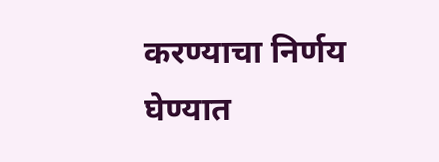करण्याचा निर्णय घेण्यात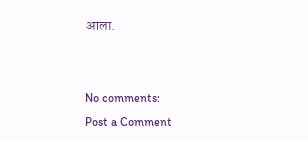आला.


No comments:
Post a Comment